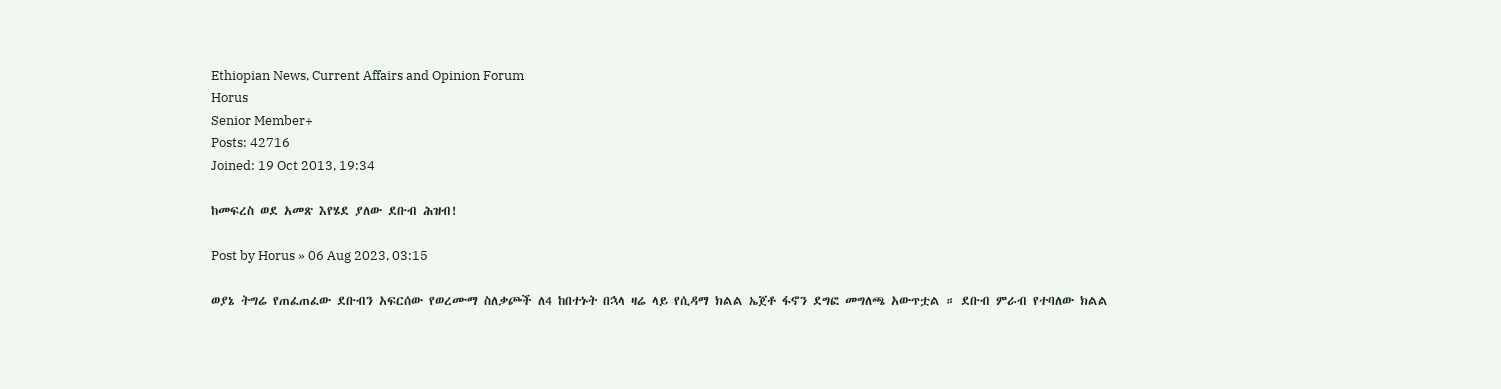Ethiopian News, Current Affairs and Opinion Forum
Horus
Senior Member+
Posts: 42716
Joined: 19 Oct 2013, 19:34

ከመፍረስ ወደ አመጽ እየሄደ ያለው ደቡብ ሕዝብ!

Post by Horus » 06 Aug 2023, 03:15

ወያኔ ትግሬ የጠፈጠፈው ደቡብን አፍርሰው የወረሙማ ስለቃጮች ለ4 ከበተኑት በኋላ ዛሬ ላይ የሲዳማ ክልል ኤጀቶ ፋኖን ደግፎ መግለጫ አውጥቷል ። ደቡብ ምራብ የተባለው ክልል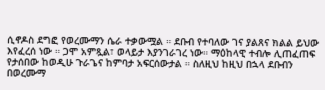ሲኖዶስ ደግፎ የወረሙማን ሴራ ተቃውሟል ። ደቡብ የተባለው ገና ያልጸና ክልል ይህው እየፈረሰ ነው ። ጋሞ አምጿል፣ ወላይታ እያንገራገረ ነው። ማዕከላዊ ተብሎ ሊጠፈጠፍ የታሰበው ከወዲሁ ጉራጌና ከምባታ አፍርሰውታል ። ስለዚህ ከዚህ በኋላ ደቡብን በወረሙማ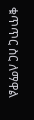ቁጥጥር ስር ለማዋል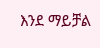እንደ ማይቻል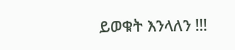ይወቁት እንላለን !!!